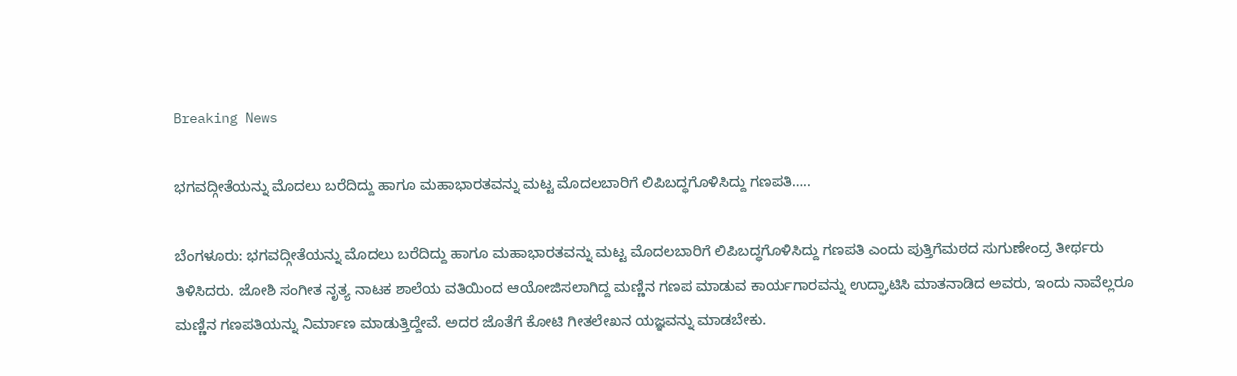Breaking News

ಭಗವದ್ಗೀತೆಯನ್ನು ಮೊದಲು ಬರೆದಿದ್ದು ಹಾಗೂ ಮಹಾಭಾರತವನ್ನು ಮಟ್ಟ ಮೊದಲಬಾರಿಗೆ ಲಿಪಿಬದ್ಧಗೊಳಿಸಿದ್ದು ಗಣಪತಿ…..

ಬೆಂಗಳೂರು: ಭಗವದ್ಗೀತೆಯನ್ನು ಮೊದಲು ಬರೆದಿದ್ದು ಹಾಗೂ ಮಹಾಭಾರತವನ್ನು ಮಟ್ಟ ಮೊದಲಬಾರಿಗೆ ಲಿಪಿಬದ್ಧಗೊಳಿಸಿದ್ದು ಗಣಪತಿ ಎಂದು ಪುತ್ತಿಗೆಮಠದ ಸುಗುಣೇಂದ್ರ ತೀರ್ಥರು ತಿಳಿಸಿದರು. ಜೋಶಿ ಸಂಗೀತ ನೃತ್ಯ ನಾಟಕ ಶಾಲೆಯ ವತಿಯಿಂದ ಆಯೋಜಿಸಲಾಗಿದ್ದ ಮಣ್ಣಿನ ಗಣಪ ಮಾಡುವ ಕಾರ್ಯಗಾರವನ್ನು ಉದ್ಘಾಟಿಸಿ ಮಾತನಾಡಿದ ಅವರು, ಇಂದು ನಾವೆಲ್ಲರೂ ಮಣ್ಣಿನ ಗಣಪತಿಯನ್ನು ನಿರ್ಮಾಣ ಮಾಡುತ್ತಿದ್ದೇವೆ. ಅದರ ಜೊತೆಗೆ ಕೋಟಿ ಗೀತಲೇಖನ ಯಜ್ಞವನ್ನು ಮಾಡಬೇಕು.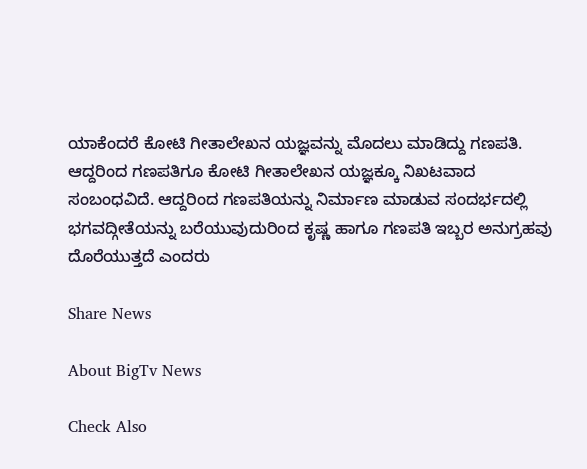ಯಾಕೆಂದರೆ ಕೋಟಿ ಗೀತಾಲೇಖನ ಯಜ್ಞವನ್ನು ಮೊದಲು ಮಾಡಿದ್ದು ಗಣಪತಿ. ಆದ್ದರಿಂದ ಗಣಪತಿಗೂ ಕೋಟಿ ಗೀತಾಲೇಖನ ಯಜ್ಞಕ್ಕೂ ನಿಖಟವಾದ ಸಂಬಂಧವಿದೆ. ಆದ್ದರಿಂದ ಗಣಪತಿಯನ್ನು ನಿರ್ಮಾಣ ಮಾಡುವ ಸಂದರ್ಭದಲ್ಲಿ ಭಗವದ್ಗೀತೆಯನ್ನು ಬರೆಯುವುದುರಿಂದ ಕೃಷ್ಣ ಹಾಗೂ ಗಣಪತಿ ಇಬ್ಬರ ಅನುಗ್ರಹವು ದೊರೆಯುತ್ತದೆ ಎಂದರು

Share News

About BigTv News

Check Also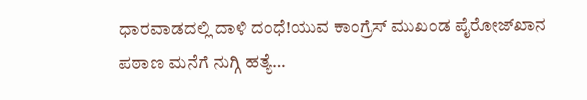ಧಾರವಾಡದಲ್ಲಿ ದಾಳಿ ದಂಧೆ!ಯುವ ಕಾಂಗ್ರೆಸ್ ಮುಖಂಡ ಪೈರೋಜ್‌ಖಾನ ಪಠಾಣ ಮನೆಗೆ ನುಗ್ಗಿ ಹತ್ಯೆ…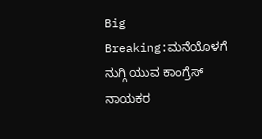Big Breaking:ಮನೆಯೊಳಗೆ ನುಗ್ಗಿ ಯುವ ಕಾಂಗ್ರೆಸ್ ನಾಯಕರ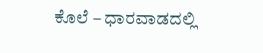ಕೊಲೆ – ಧಾರವಾಡದಲ್ಲಿ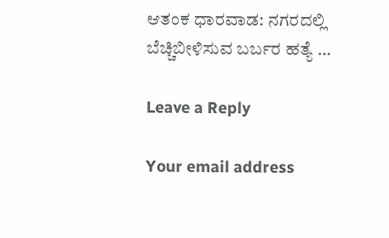ಆತಂಕ ಧಾರವಾಡ: ನಗರದಲ್ಲಿ ಬೆಚ್ಚಿಬೀಳಿಸುವ ಬರ್ಬರ ಹತ್ಯೆ …

Leave a Reply

Your email address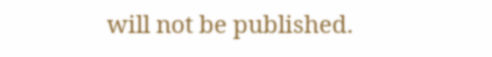will not be published.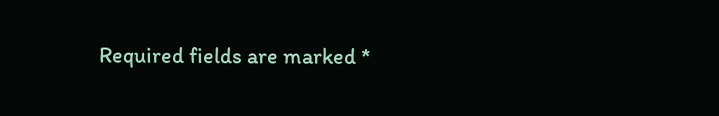Required fields are marked *